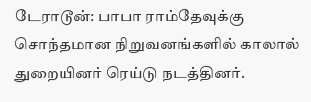டேராடூன்: பாபா ராம்தேவுக்கு சொந்தமான நிறுவனங்களில் காலால் துறையினர் ரெய்டு நடத்தினர்.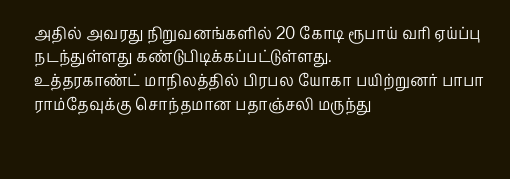அதில் அவரது நிறுவனங்களில் 20 கோடி ரூபாய் வரி ஏய்ப்பு நடந்துள்ளது கண்டுபிடிக்கப்பட்டுள்ளது.
உத்தரகாண்ட் மாநிலத்தில் பிரபல யோகா பயிற்றுனர் பாபா ராம்தேவுக்கு சொந்தமான பதாஞ்சலி மருந்து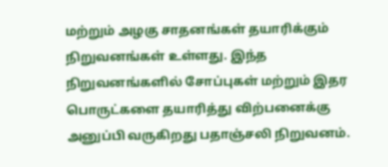மற்றும் அழகு சாதனங்கள் தயாரிக்கும் நிறுவனங்கள் உள்ளது. இந்த நிறுவனங்களில் சோப்புகள் மற்றும் இதர பொருட்களை தயாரித்து விற்பனைக்கு அனுப்பி வருகிறது பதாஞ்சலி நிறுவனம்.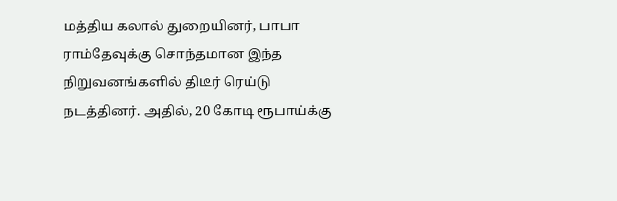மத்திய கலால் துறையினர், பாபா ராம்தேவுக்கு சொந்தமான இந்த நிறுவனங்களில் திடீர் ரெய்டு நடத்தினர். அதில், 20 கோடி ரூபாய்க்கு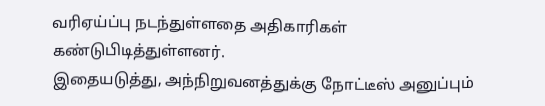வரிஏய்ப்பு நடந்துள்ளதை அதிகாரிகள் கண்டுபிடித்துள்ளனர்.
இதையடுத்து, அந்நிறுவனத்துக்கு நோட்டீஸ் அனுப்பும்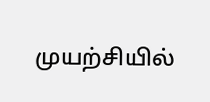முயற்சியில்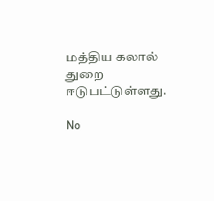மத்திய கலால் துறை ஈடுபட்டுள்ளது.

No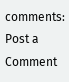comments:
Post a Comment